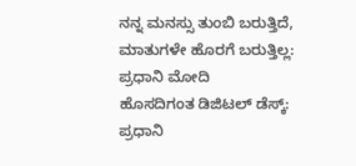ನನ್ನ ಮನಸ್ಸು ತುಂಬಿ ಬರುತ್ತಿದೆ, ಮಾತುಗಳೇ ಹೊರಗೆ ಬರುತ್ತಿಲ್ಲ: ಪ್ರಧಾನಿ ಮೋದಿ
ಹೊಸದಿಗಂತ ಡಿಜಿಟಲ್ ಡೆಸ್ಕ್: ಪ್ರಧಾನಿ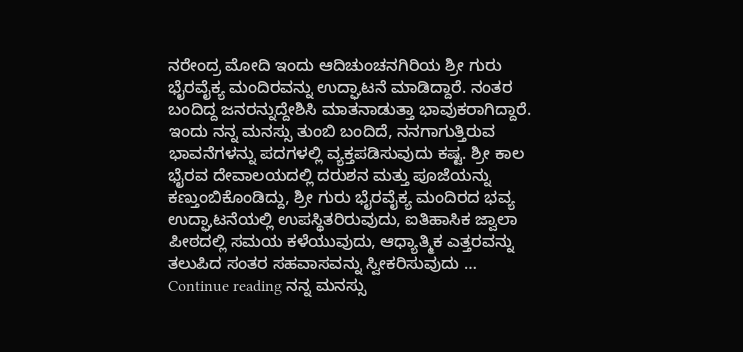ನರೇಂದ್ರ ಮೋದಿ ಇಂದು ಆದಿಚುಂಚನಗಿರಿಯ ಶ್ರೀ ಗುರು ಭೈರವೈಕ್ಯ ಮಂದಿರವನ್ನು ಉದ್ಘಾಟನೆ ಮಾಡಿದ್ದಾರೆ. ನಂತರ ಬಂದಿದ್ದ ಜನರನ್ನುದ್ದೇಶಿಸಿ ಮಾತನಾಡುತ್ತಾ ಭಾವುಕರಾಗಿದ್ದಾರೆ. ಇಂದು ನನ್ನ ಮನಸ್ಸು ತುಂಬಿ ಬಂದಿದೆ, ನನಗಾಗುತ್ತಿರುವ ಭಾವನೆಗಳನ್ನು ಪದಗಳಲ್ಲಿ ವ್ಯಕ್ತಪಡಿಸುವುದು ಕಷ್ಟ. ಶ್ರೀ ಕಾಲ ಭೈರವ ದೇವಾಲಯದಲ್ಲಿ ದರುಶನ ಮತ್ತು ಪೂಜೆಯನ್ನು ಕಣ್ತುಂಬಿಕೊಂಡಿದ್ದು, ಶ್ರೀ ಗುರು ಭೈರವೈಕ್ಯ ಮಂದಿರದ ಭವ್ಯ ಉದ್ಘಾಟನೆಯಲ್ಲಿ ಉಪಸ್ಥಿತರಿರುವುದು, ಐತಿಹಾಸಿಕ ಜ್ವಾಲಾ ಪೀಠದಲ್ಲಿ ಸಮಯ ಕಳೆಯುವುದು, ಆಧ್ಯಾತ್ಮಿಕ ಎತ್ತರವನ್ನು ತಲುಪಿದ ಸಂತರ ಸಹವಾಸವನ್ನು ಸ್ವೀಕರಿಸುವುದು … Continue reading ನನ್ನ ಮನಸ್ಸು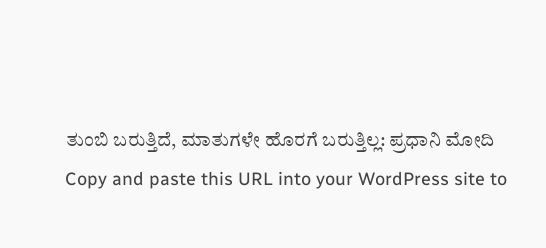ತುಂಬಿ ಬರುತ್ತಿದೆ, ಮಾತುಗಳೇ ಹೊರಗೆ ಬರುತ್ತಿಲ್ಲ: ಪ್ರಧಾನಿ ಮೋದಿ
Copy and paste this URL into your WordPress site to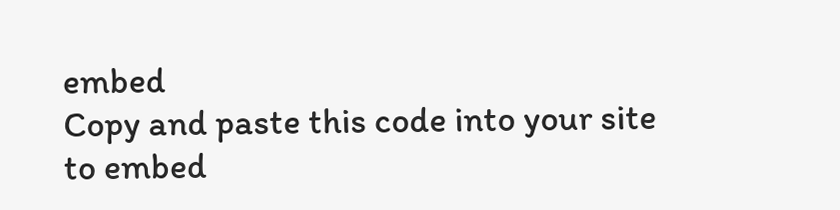embed
Copy and paste this code into your site to embed